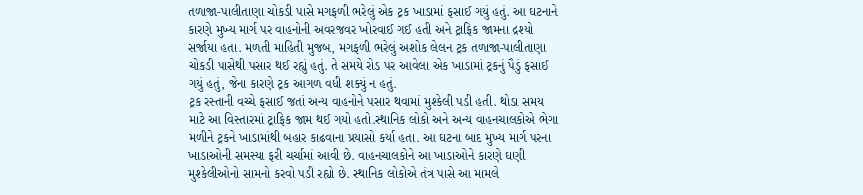તળાજા-પાલીતાણા ચોકડી પાસે મગફળી ભરેલું એક ટ્રક ખાડામાં ફસાઈ ગયું હતું. આ ઘટનાને કારણે મુખ્ય માર્ગ પર વાહનોની અવરજવર ખોરવાઈ ગઈ હતી અને ટ્રાફિક જામના દ્રશ્યો સર્જાયા હતા. મળતી માહિતી મુજબ, મગફળી ભરેલું અશોક લેલન ટ્રક તળાજા-પાલીતાણા ચોકડી પાસેથી પસાર થઈ રહ્યું હતું. તે સમયે રોડ પર આવેલા એક ખાડામાં ટ્રકનું પૈડું ફસાઈ ગયું હતું, જેના કારણે ટ્રક આગળ વધી શક્યું ન હતું.
ટ્રક રસ્તાની વચ્ચે ફસાઈ જતાં અન્ય વાહનોને પસાર થવામાં મુશ્કેલી પડી હતી. થોડા સમય માટે આ વિસ્તારમાં ટ્રાફિક જામ થઈ ગયો હતો.સ્થાનિક લોકો અને અન્ય વાહનચાલકોએ ભેગા મળીને ટ્રકને ખાડામાંથી બહાર કાઢવાના પ્રયાસો કર્યા હતા. આ ઘટના બાદ મુખ્ય માર્ગ પરના ખાડાઓની સમસ્યા ફરી ચર્ચામાં આવી છે. વાહનચાલકોને આ ખાડાઓને કારણે ઘણી મુશ્કેલીઓનો સામનો કરવો પડી રહ્યો છે. સ્થાનિક લોકોએ તંત્ર પાસે આ મામલે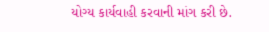યોગ્ય કાર્યવાહી કરવાની માંગ કરી છે.